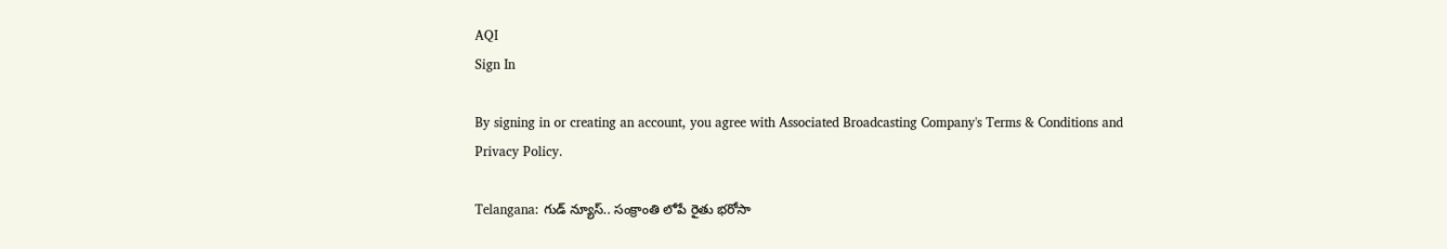AQI
Sign In

By signing in or creating an account, you agree with Associated Broadcasting Company's Terms & Conditions and Privacy Policy.

Telangana: గుడ్‌ న్యూస్‌.. సంక్రాంతి లోపే రైతు భరోసా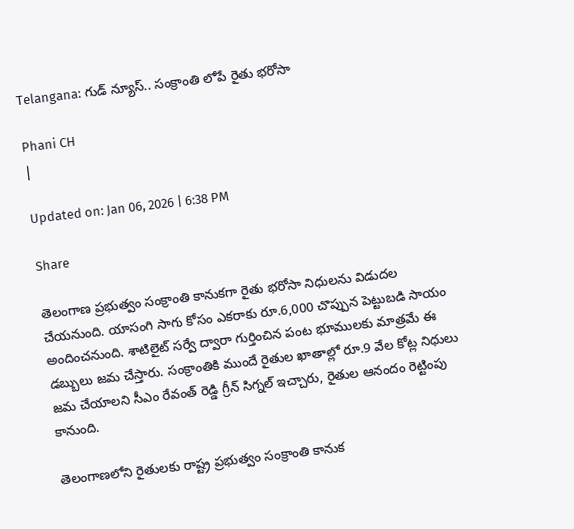Telangana: గుడ్‌ న్యూస్‌.. సంక్రాంతి లోపే రైతు భరోసా

Phani CH
|

Updated on: Jan 06, 2026 | 6:38 PM

Share

తెలంగాణ ప్రభుత్వం సంక్రాంతి కానుకగా రైతు భరోసా నిధులను విడుదల చేయనుంది. యాసంగి సాగు కోసం ఎకరాకు రూ.6,000 చొప్పున పెట్టుబడి సాయం అందించనుంది. శాటిలైట్ సర్వే ద్వారా గుర్తించిన పంట భూములకు మాత్రమే ఈ డబ్బులు జమ చేస్తారు. సంక్రాంతికి ముందే రైతుల ఖాతాల్లో రూ.9 వేల కోట్ల నిధులు జమ చేయాలని సీఎం రేవంత్ రెడ్డి గ్రీన్ సిగ్నల్ ఇచ్చారు, రైతుల ఆనందం రెట్టింపు కానుంది.

తెలంగాణలోని రైతులకు రాష్ట్ర ప్రభుత్వం సంక్రాంతి కానుక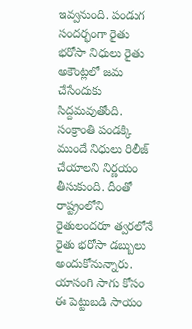ఇవ్వనుంది. పండుగ సందర్భంగా రైతు భరోసా నిధులు రైతు అకౌంట్లలో జమ చేసేందుకు సిద్దమవుతోంది. సంక్రాంతి పండక్కి ముందే నిధులు రిలీజ్ చేయాలని నిర్ణయం తీసుకుంది. దీంతో రాష్ట్రంలోని రైతులందరూ త్వరలోనే రైతు భరోసా డబ్బులు అందుకోనున్నారు. యాసంగి సాగు కోసం ఈ పెట్టుబడి సాయం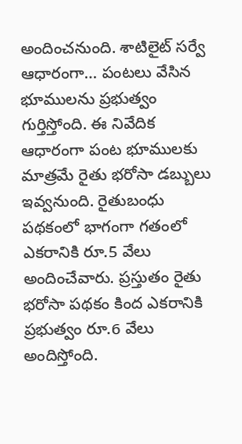అందించనుంది. శాటిలైట్ సర్వే ఆధారంగా… పంటలు వేసిన భూములను ప్రభుత్వం గుర్తిస్తోంది. ఈ నివేదిక ఆధారంగా పంట భూములకు మాత్రమే రైతు భరోసా డబ్బులు ఇవ్వనుంది. రైతుబంధు పథకంలో భాగంగా గతంలో ఎకరానికి రూ.5 వేలు అందించేవారు. ప్రస్తుతం రైతు భరోసా పథకం కింద ఎకరానికి ప్రభుత్వం రూ.6 వేలు అందిస్తోంది.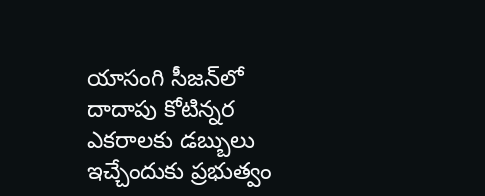యాసంగి సీజన్‌లో దాదాపు కోటిన్నర ఎకరాలకు డబ్బులు ఇచ్చేందుకు ప్రభుత్వం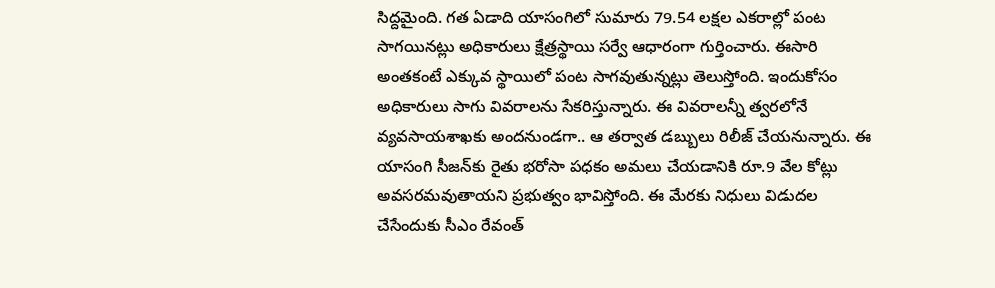సిద్దమైంది. గత ఏడాది యాసంగిలో సుమారు 79.54 లక్షల ఎకరాల్లో పంట సాగయినట్లు అధికారులు క్షేత్రస్థాయి సర్వే ఆధారంగా గుర్తించారు. ఈసారి అంతకంటే ఎక్కువ స్థాయిలో పంట సాగవుతున్నట్లు తెలుస్తోంది. ఇందుకోసం అధికారులు సాగు వివరాలను సేకరిస్తున్నారు. ఈ వివరాలన్నీ త్వరలోనే వ్యవసాయశాఖకు అందనుండగా.. ఆ తర్వాత డబ్బులు రిలీజ్ చేయనున్నారు. ఈ యాసంగి సీజన్‌కు రైతు భరోసా పధకం అమలు చేయడానికి రూ.9 వేల కోట్లు అవసరమవుతాయని ప్రభుత్వం భావిస్తోంది. ఈ మేరకు నిధులు విడుదల చేసేందుకు సీఎం రేవంత్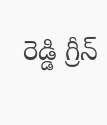రెడ్డి గ్రీన్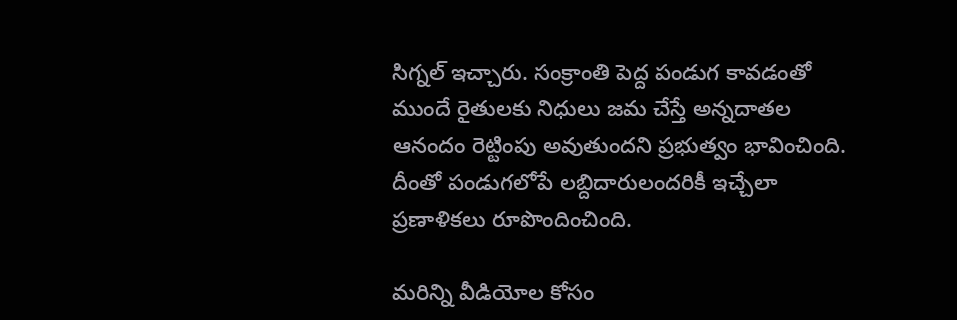సిగ్నల్ ఇచ్చారు. సంక్రాంతి పెద్ద పండుగ కావడంతో ముందే రైతులకు నిధులు జమ చేస్తే అన్నదాతల ఆనందం రెట్టింపు అవుతుందని ప్రభుత్వం భావించింది. దీంతో పండుగలోపే లబ్దిదారులందరికీ ఇచ్చేలా ప్రణాళికలు రూపొందించింది.

మరిన్ని వీడియోల కోసం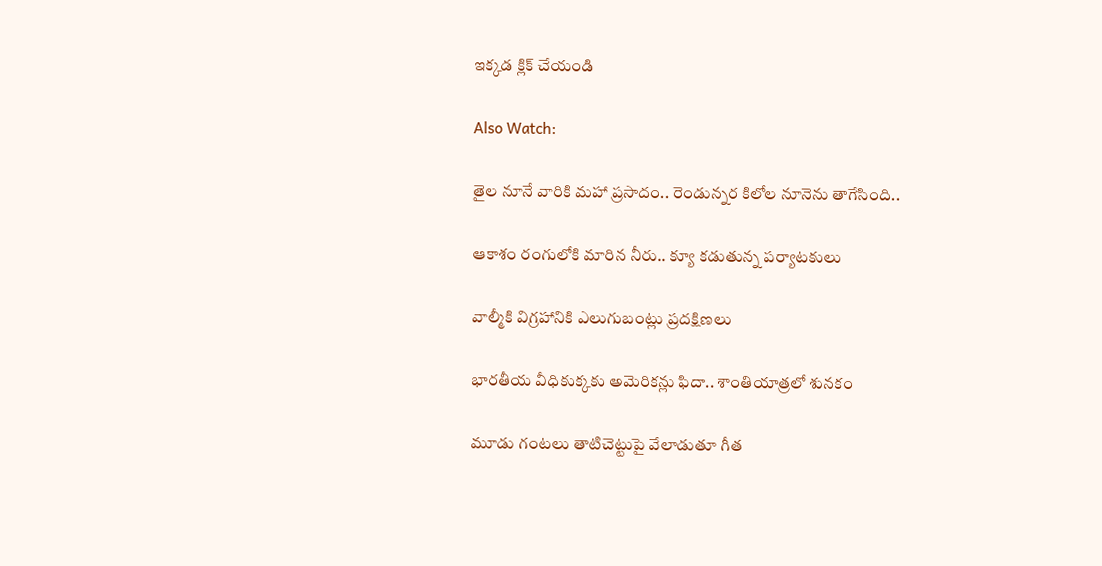ఇక్కడ క్లిక్ చేయండి

Also Watch:

తైల నూనే వారికి మహా ప్రసాదం.. రెండున్నర కిలోల నూనెను తాగేసింది..

ఆకాశం రంగులోకి మారిన నీరు.. క్యూ కడుతున్న పర్యాటకులు

వాల్మీకి విగ్రహానికి ఎలుగుబంట్లు ప్రదక్షిణలు

భారతీయ వీధికుక్కకు అమెరికన్లు ఫిదా.. శాంతియాత్రలో శునకం

మూడు గంటలు తాటిచెట్టుపై వేలాడుతూ గీత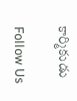కార్మికుడు

Follow Us